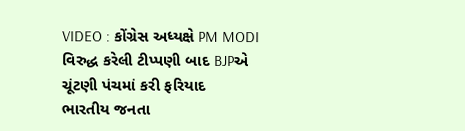VIDEO : કોંગ્રેસ અધ્યક્ષે PM MODI વિરુદ્ધ કરેલી ટીપ્પણી બાદ BJPએ ચૂંટણી પંચમાં કરી ફરિયાદ
ભારતીય જનતા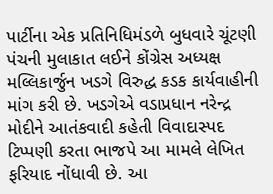પાર્ટીના એક પ્રતિનિધિમંડળે બુધવારે ચૂંટણી પંચની મુલાકાત લઈને કોંગ્રેસ અધ્યક્ષ મલ્લિકાર્જુન ખડગે વિરુદ્ધ કડક કાર્યવાહીની માંગ કરી છે. ખડગેએ વડાપ્રધાન નરેન્દ્ર મોદીને આતંકવાદી કહેતી વિવાદાસ્પદ ટિપ્પણી કરતા ભાજપે આ મામલે લેખિત ફરિયાદ નોંધાવી છે. આ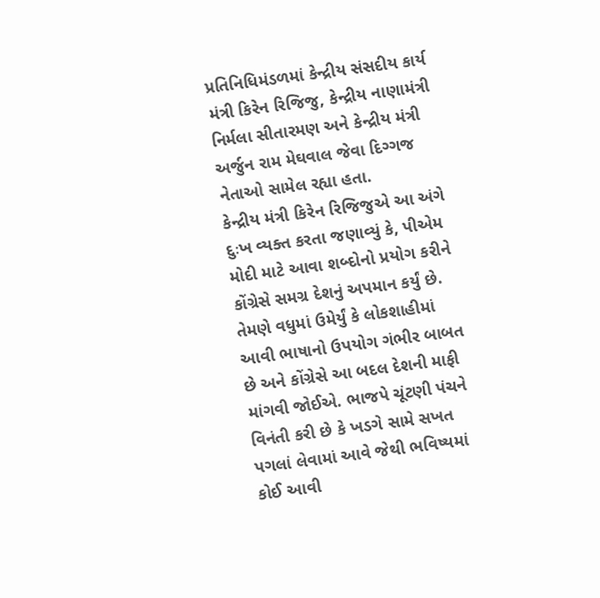પ્રતિનિધિમંડળમાં કેન્દ્રીય સંસદીય કાર્ય મંત્રી કિરેન રિજિજુ, કેન્દ્રીય નાણામંત્રી નિર્મલા સીતારમણ અને કેન્દ્રીય મંત્રી અર્જુન રામ મેઘવાલ જેવા દિગ્ગજ નેતાઓ સામેલ રહ્યા હતા.
કેન્દ્રીય મંત્રી કિરેન રિજિજુએ આ અંગે દુઃખ વ્યક્ત કરતા જણાવ્યું કે, પીએમ મોદી માટે આવા શબ્દોનો પ્રયોગ કરીને કોંગ્રેસે સમગ્ર દેશનું અપમાન કર્યું છે. તેમણે વધુમાં ઉમેર્યું કે લોકશાહીમાં આવી ભાષાનો ઉપયોગ ગંભીર બાબત છે અને કોંગ્રેસે આ બદલ દેશની માફી માંગવી જોઈએ. ભાજપે ચૂંટણી પંચને વિનંતી કરી છે કે ખડગે સામે સખત પગલાં લેવામાં આવે જેથી ભવિષ્યમાં કોઈ આવી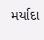મર્યાદા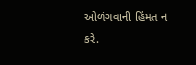ઓળંગવાની હિંમત ન કરે.